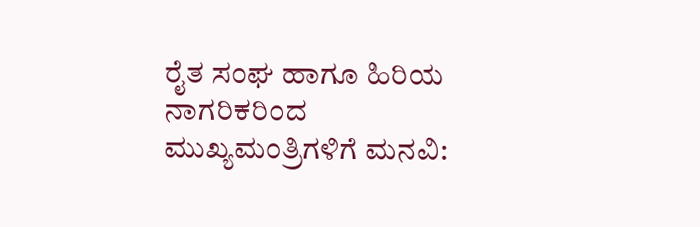ರೈತ ಸಂಘ ಹಾಗೂ ಹಿರಿಯ ನಾಗರಿಕರಿಂದ ಮುಖ್ಯಮಂತ್ರಿಗಳಿಗೆ ಮನವಿ: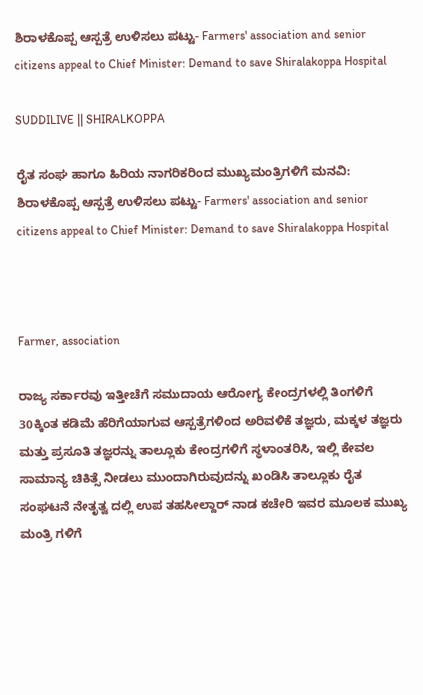ಶಿರಾಳಕೊಪ್ಪ ಆಸ್ಪತ್ರೆ ಉಳಿಸಲು ಪಟ್ಟು- Farmers' association and senior citizens appeal to Chief Minister: Demand to save Shiralakoppa Hospital

SUDDILIVE || SHIRALKOPPA

ರೈತ ಸಂಘ ಹಾಗೂ ಹಿರಿಯ ನಾಗರಿಕರಿಂದ ಮುಖ್ಯಮಂತ್ರಿಗಳಿಗೆ ಮನವಿ: ಶಿರಾಳಕೊಪ್ಪ ಆಸ್ಪತ್ರೆ ಉಳಿಸಲು ಪಟ್ಟು- Farmers' association and senior citizens appeal to Chief Minister: Demand to save Shiralakoppa Hospital



Farmer, association

ರಾಜ್ಯ ಸರ್ಕಾರವು ಇತ್ತೀಚೆಗೆ ಸಮುದಾಯ ಆರೋಗ್ಯ ಕೇಂದ್ರಗಳಲ್ಲಿ ತಿಂಗಳಿಗೆ 30ಕ್ಕಿಂತ ಕಡಿಮೆ ಹೆರಿಗೆಯಾಗುವ ಆಸ್ಪತ್ರೆಗಳಿಂದ ಅರಿವಳಿಕೆ ತಜ್ಞರು, ಮಕ್ಕಳ ತಜ್ಞರು ಮತ್ತು ಪ್ರಸೂತಿ ತಜ್ಞರನ್ನು ತಾಲ್ಲೂಕು ಕೇಂದ್ರಗಳಿಗೆ ಸ್ಥಳಾಂತರಿಸಿ, ಇಲ್ಲಿ ಕೇವಲ ಸಾಮಾನ್ಯ ಚಿಕಿತ್ಸೆ ನೀಡಲು ಮುಂದಾಗಿರುವುದನ್ನು ಖಂಡಿಸಿ ತಾಲ್ಲೂಕು ರೈತ ಸಂಘಟನೆ ನೇತೃತ್ವ ದಲ್ಲಿ ಉಪ ತಹಸೀಲ್ದಾರ್ ನಾಡ ಕಚೇರಿ ಇವರ ಮೂಲಕ ಮುಖ್ಯ ಮಂತ್ರಿ ಗಳಿಗೆ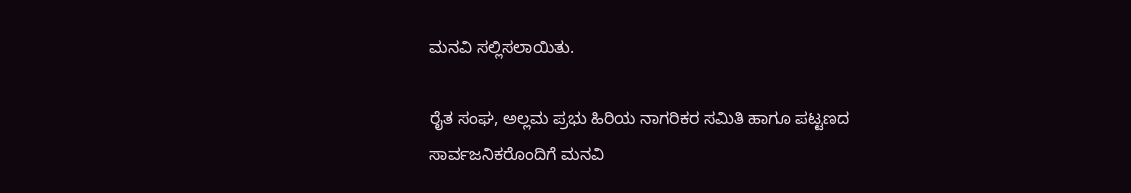ಮನವಿ ಸಲ್ಲಿಸಲಾಯಿತು.

ರೈತ ಸಂಘ, ಅಲ್ಲಮ ಪ್ರಭು ಹಿರಿಯ ನಾಗರಿಕರ ಸಮಿತಿ ಹಾಗೂ ಪಟ್ಟಣದ ಸಾರ್ವಜನಿಕರೊಂದಿಗೆ ಮನವಿ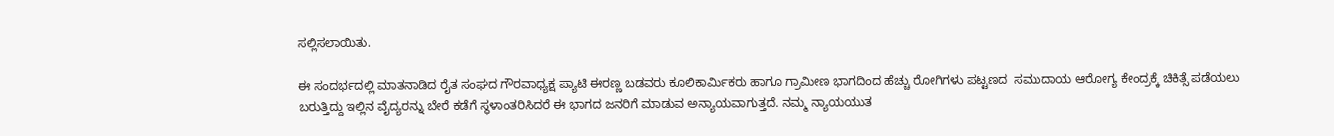ಸಲ್ಲಿಸಲಾಯಿತು.

ಈ ಸಂದರ್ಭದಲ್ಲಿ ಮಾತನಾಡಿದ ರೈತ ಸಂಘದ ಗೌರವಾಧ್ಯಕ್ಷ ಪ್ಯಾಟಿ ಈರಣ್ಣ ಬಡವರು ಕೂಲಿಕಾರ್ಮಿಕರು ಹಾಗೂ ಗ್ರಾಮೀಣ ಭಾಗದಿಂದ ಹೆಚ್ಚು ರೋಗಿಗಳು ಪಟ್ಟಣದ  ಸಮುದಾಯ ಆರೋಗ್ಯ ಕೇಂದ್ರಕ್ಕೆ ಚಿಕಿತ್ಸೆ ಪಡೆಯಲು ಬರುತ್ತಿದ್ದು ಇಲ್ಲಿನ ವೈದ್ಯರನ್ನು ಬೇರೆ ಕಡೆಗೆ ಸ್ಥಳಾಂತರಿಸಿದರೆ ಈ ಭಾಗದ ಜನರಿಗೆ ಮಾಡುವ ಅನ್ಯಾಯವಾಗುತ್ತದೆ. ನಮ್ಮ ನ್ಯಾಯಯುತ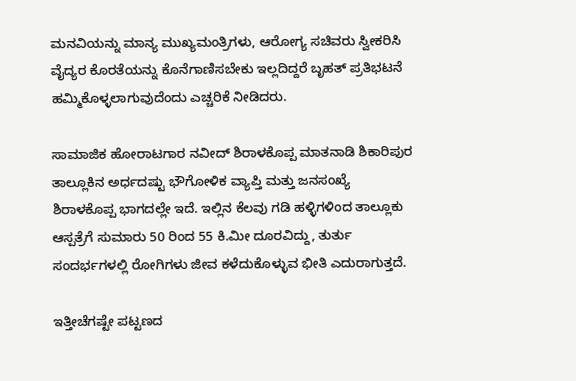ಮನವಿಯನ್ನು ಮಾನ್ಯ ಮುಖ್ಯಮಂತ್ರಿಗಳು, ಆರೋಗ್ಯ ಸಚಿವರು ಸ್ವೀಕರಿಸಿ ವೈದ್ಯರ ಕೊರತೆಯನ್ನು ಕೊನೆಗಾಣಿಸಬೇಕು ಇಲ್ಲದಿದ್ದರೆ ಬೃಹತ್ ಪ್ರತಿಭಟನೆ ಹಮ್ಮಿಕೊಳ್ಳಲಾಗುವುದೆಂದು ಎಚ್ಚರಿಕೆ ನೀಡಿದರು.

ಸಾಮಾಜಿಕ ಹೋರಾಟಗಾರ ನವೀದ್ ಶಿರಾಳಕೊಪ್ಪ ಮಾತನಾಡಿ ಶಿಕಾರಿಪುರ ತಾಲ್ಲೂಕಿನ ಅರ್ಧದಷ್ಟು ಭೌಗೋಳಿಕ ವ್ಯಾಪ್ತಿ ಮತ್ತು ಜನಸಂಖ್ಯೆ ಶಿರಾಳಕೊಪ್ಪ ಭಾಗದಲ್ಲೇ ಇದೆ. ಇಲ್ಲಿನ ಕೆಲವು ಗಡಿ ಹಳ್ಳಿಗಳಿಂದ ತಾಲ್ಲೂಕು ಆಸ್ಪತ್ರೆಗೆ ಸುಮಾರು 50 ರಿಂದ 55 ಕಿ.ಮೀ ದೂರವಿದ್ದು, ತುರ್ತು ಸಂದರ್ಭಗಳಲ್ಲಿ ರೋಗಿಗಳು ಜೀವ ಕಳೆದುಕೊಳ್ಳುವ ಭೀತಿ ಎದುರಾಗುತ್ತದೆ.

ಇತ್ತೀಚೆಗಷ್ಟೇ ಪಟ್ಟಣದ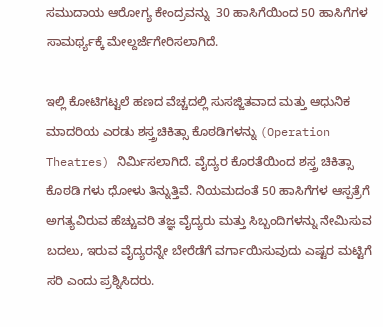ಸಮುದಾಯ ಆರೋಗ್ಯ ಕೇಂದ್ರವನ್ನು  30 ಹಾಸಿಗೆಯಿಂದ 50 ಹಾಸಿಗೆಗಳ ಸಾಮರ್ಥ್ಯಕ್ಕೆ ಮೇಲ್ದರ್ಜೆಗೇರಿಸಲಾಗಿದೆ.

ಇಲ್ಲಿ ಕೋಟಿಗಟ್ಟಲೆ ಹಣದ ವೆಚ್ಚದಲ್ಲಿ ಸುಸಜ್ಜಿತವಾದ ಮತ್ತು ಆಧುನಿಕ ಮಾದರಿಯ ಎರಡು ಶಸ್ತ್ರಚಿಕಿತ್ಸಾ ಕೊಠಡಿಗಳನ್ನು (Operation Theatres) ನಿರ್ಮಿಸಲಾಗಿದೆ. ವೈದ್ಯರ ಕೊರತೆಯಿಂದ ಶಸ್ತ್ರ ಚಿಕಿತ್ಸಾ ಕೊಠಡಿ ಗಳು ಧೋಳು ತಿನ್ನುತ್ತಿವೆ. ನಿಯಮದಂತೆ 50 ಹಾಸಿಗೆಗಳ ಆಸ್ಪತ್ರೆಗೆ ಅಗತ್ಯವಿರುವ ಹೆಚ್ಚುವರಿ ತಜ್ಞ ವೈದ್ಯರು ಮತ್ತು ಸಿಬ್ಬಂದಿಗಳನ್ನು ನೇಮಿಸುವ ಬದಲು, ಇರುವ ವೈದ್ಯರನ್ನೇ ಬೇರೆಡೆಗೆ ವರ್ಗಾಯಿಸುವುದು ಎಷ್ಟರ ಮಟ್ಟಿಗೆ ಸರಿ ಎಂದು ಪ್ರಶ್ನಿಸಿದರು.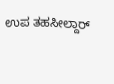ಉಪ ತಹಸೀಲ್ದಾರ್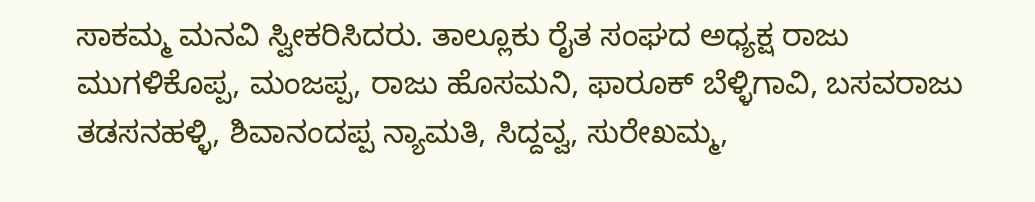ಸಾಕಮ್ಮ ಮನವಿ ಸ್ವೀಕರಿಸಿದರು. ತಾಲ್ಲೂಕು ರೈತ ಸಂಘದ ಅಧ್ಯಕ್ಷ ರಾಜು ಮುಗಳಿಕೊಪ್ಪ, ಮಂಜಪ್ಪ, ರಾಜು ಹೊಸಮನಿ, ಫಾರೂಕ್ ಬೆಳ್ಳಿಗಾವಿ, ಬಸವರಾಜು ತಡಸನಹಳ್ಳಿ, ಶಿವಾನಂದಪ್ಪ ನ್ಯಾಮತಿ, ಸಿದ್ದವ್ವ, ಸುರೇಖಮ್ಮ,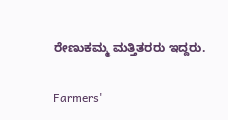ರೇಣುಕಮ್ಮ ಮತ್ತಿತರರು ಇದ್ದರು.

Farmers'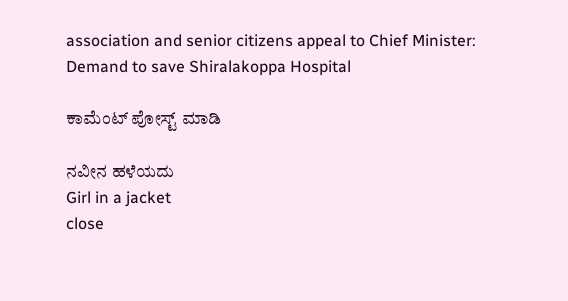association and senior citizens appeal to Chief Minister: Demand to save Shiralakoppa Hospital

ಕಾಮೆಂಟ್‌‌ ಪೋಸ್ಟ್‌ ಮಾಡಿ

ನವೀನ ಹಳೆಯದು
Girl in a jacket
close